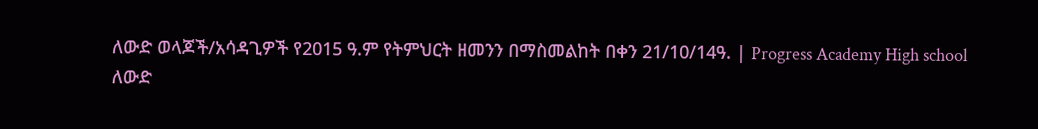ለውድ ወላጆች/አሳዳጊዎች የ2015 ዓ.ም የትምህርት ዘመንን በማስመልከት በቀን 21/10/14ዓ. | Progress Academy High school
ለውድ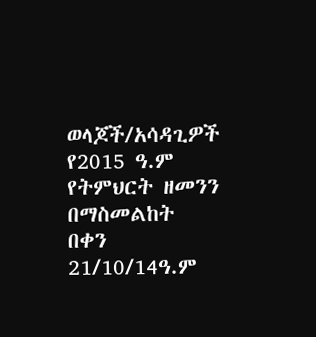ወላጆች/አሳዳጊዎች
የ2015 ዓ.ም የትምህርት ዘመንን በማስመልከት በቀን 21/10/14ዓ.ም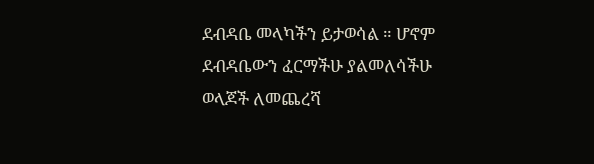ደብዳቤ መላካችን ይታወሳል ። ሆኖም ደብዳቤውን ፈርማችሁ ያልመለሳችሁ ወላጆች ለመጨረሻ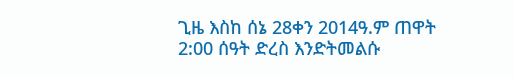ጊዜ እስከ ሰኔ 28ቀን 2014ዓ.ም ጠዋት 2:00 ሰዓት ድረስ እንድትመልሱ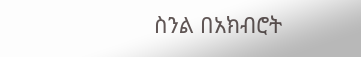ስንል በአክብሮት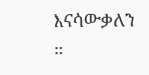እናሳውቃለን ።